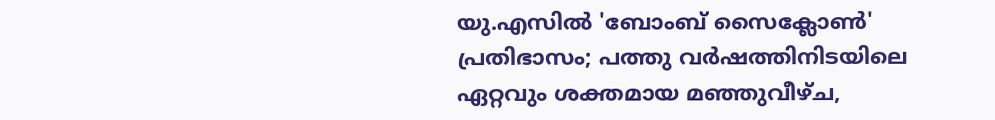യു.എസിൽ 'ബോംബ് സൈക്ലോൺ' പ്രതിഭാസം; പത്തു വർഷത്തിനിടയിലെ ഏറ്റവും ശക്തമായ മഞ്ഞുവീഴ്ച,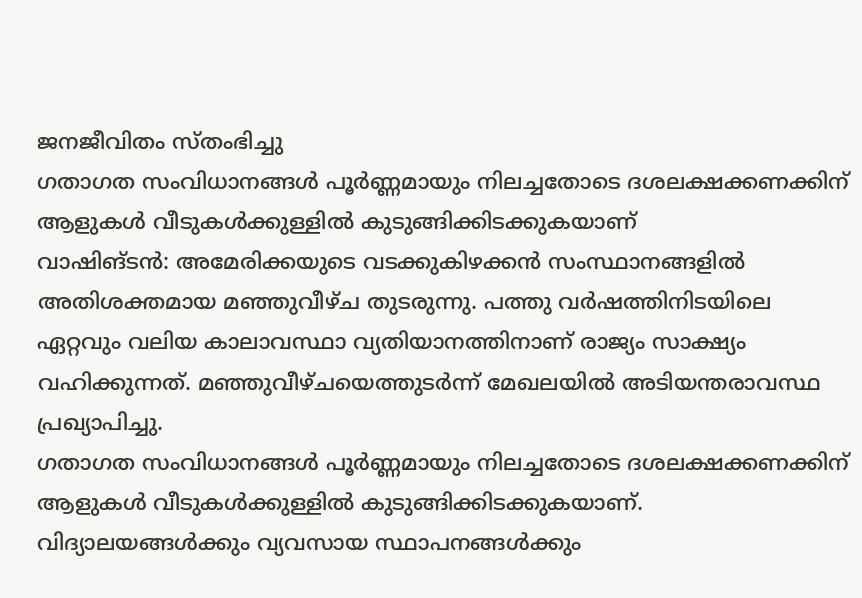ജനജീവിതം സ്തംഭിച്ചു
ഗതാഗത സംവിധാനങ്ങൾ പൂർണ്ണമായും നിലച്ചതോടെ ദശലക്ഷക്കണക്കിന് ആളുകൾ വീടുകൾക്കുള്ളിൽ കുടുങ്ങിക്കിടക്കുകയാണ്
വാഷിങ്ടൻ: അമേരിക്കയുടെ വടക്കുകിഴക്കൻ സംസ്ഥാനങ്ങളിൽ അതിശക്തമായ മഞ്ഞുവീഴ്ച തുടരുന്നു. പത്തു വർഷത്തിനിടയിലെ ഏറ്റവും വലിയ കാലാവസ്ഥാ വ്യതിയാനത്തിനാണ് രാജ്യം സാക്ഷ്യം വഹിക്കുന്നത്. മഞ്ഞുവീഴ്ചയെത്തുടർന്ന് മേഖലയിൽ അടിയന്തരാവസ്ഥ പ്രഖ്യാപിച്ചു.
ഗതാഗത സംവിധാനങ്ങൾ പൂർണ്ണമായും നിലച്ചതോടെ ദശലക്ഷക്കണക്കിന് ആളുകൾ വീടുകൾക്കുള്ളിൽ കുടുങ്ങിക്കിടക്കുകയാണ്. വിദ്യാലയങ്ങൾക്കും വ്യവസായ സ്ഥാപനങ്ങൾക്കും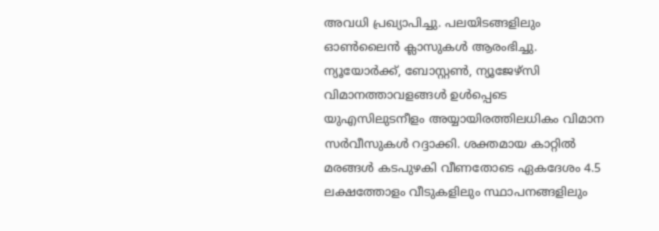അവധി പ്രഖ്യാപിച്ചു. പലയിടങ്ങളിലും ഓൺലൈൻ ക്ലാസുകൾ ആരംഭിച്ചു.
ന്യൂയോർക്ക്, ബോസ്റ്റൺ, ന്യൂജേഴ്സി വിമാനത്താവളങ്ങൾ ഉൾപ്പെടെ യുഎസിലുടനീളം അയ്യായിരത്തിലധികം വിമാന സർവീസുകൾ റദ്ദാക്കി. ശക്തമായ കാറ്റിൽ മരങ്ങൾ കടപുഴകി വീണതോടെ ഏകദേശം 4.5 ലക്ഷത്തോളം വീടുകളിലും സ്ഥാപനങ്ങളിലും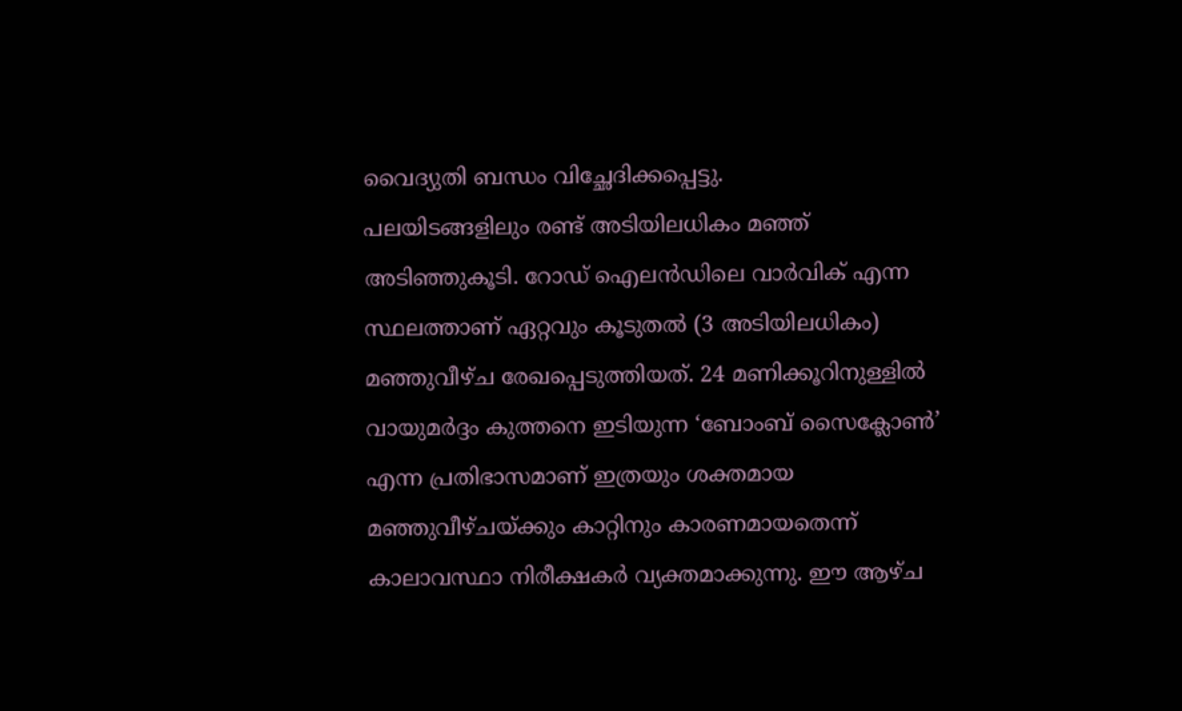വൈദ്യുതി ബന്ധം വിച്ഛേദിക്കപ്പെട്ടു.
പലയിടങ്ങളിലും രണ്ട് അടിയിലധികം മഞ്ഞ് അടിഞ്ഞുകൂടി. റോഡ് ഐലൻഡിലെ വാർവിക് എന്ന സ്ഥലത്താണ് ഏറ്റവും കൂടുതൽ (3 അടിയിലധികം) മഞ്ഞുവീഴ്ച രേഖപ്പെടുത്തിയത്. 24 മണിക്കൂറിനുള്ളിൽ വായുമർദ്ദം കുത്തനെ ഇടിയുന്ന ‘ബോംബ് സൈക്ലോൺ’ എന്ന പ്രതിഭാസമാണ് ഇത്രയും ശക്തമായ മഞ്ഞുവീഴ്ചയ്ക്കും കാറ്റിനും കാരണമായതെന്ന് കാലാവസ്ഥാ നിരീക്ഷകർ വ്യക്തമാക്കുന്നു. ഈ ആഴ്ച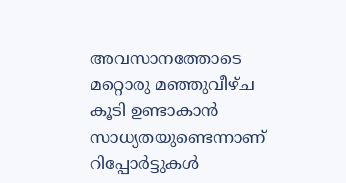അവസാനത്തോടെ മറ്റൊരു മഞ്ഞുവീഴ്ച കൂടി ഉണ്ടാകാൻ സാധ്യതയുണ്ടെന്നാണ് റിപ്പോർട്ടുകൾ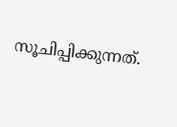സൂചിപ്പിക്കുന്നത്.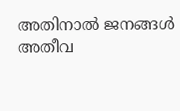അതിനാൽ ജനങ്ങൾ അതീവ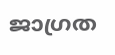ജാഗ്രത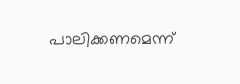പാലിക്കണമെന്ന്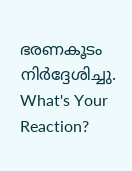ഭരണകൂടം നിർദ്ദേശിച്ചു.
What's Your Reaction?